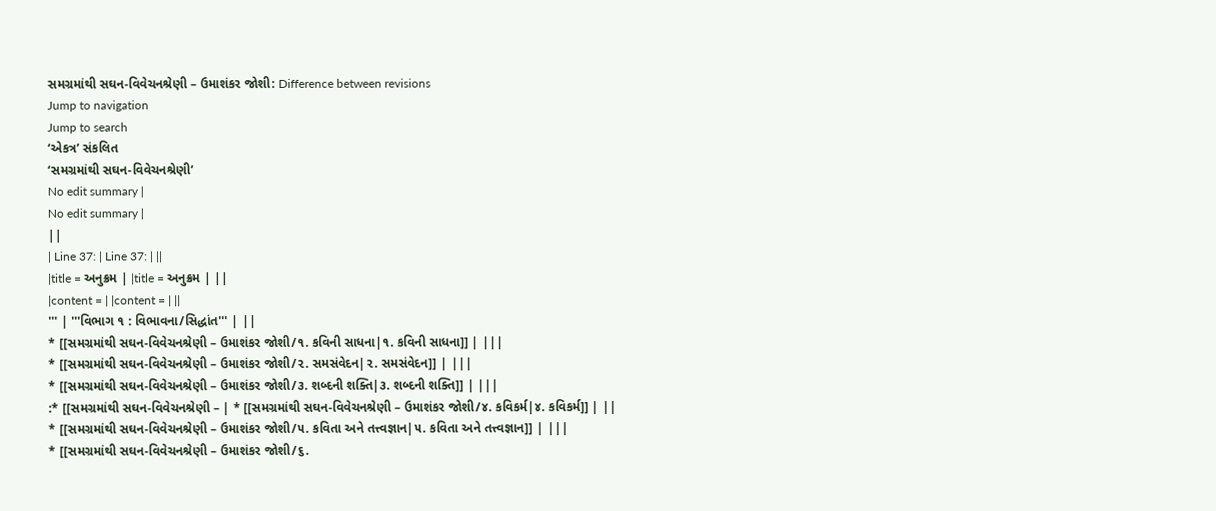સમગ્રમાંથી સઘન-વિવેચનશ્રેણી – ઉમાશંકર જોશી: Difference between revisions
Jump to navigation
Jump to search
‘એકત્ર’ સંકલિત
‘સમગ્રમાંથી સઘન-વિવેચનશ્રેણી’
No edit summary |
No edit summary |
||
| Line 37: | Line 37: | ||
|title = અનુક્રમ | |title = અનુક્રમ | ||
|content = | |content = | ||
''' | '''વિભાગ ૧ : વિભાવના/સિદ્ધાંત''' | ||
* [[સમગ્રમાંથી સઘન-વિવેચનશ્રેણી – ઉમાશંકર જોશી/૧. કવિની સાધના|૧. કવિની સાધના]] | |||
* [[સમગ્રમાંથી સઘન-વિવેચનશ્રેણી – ઉમાશંકર જોશી/૨. સમસંવેદન|૨. સમસંવેદન]] | |||
* [[સમગ્રમાંથી સઘન-વિવેચનશ્રેણી – ઉમાશંકર જોશી/૩. શબ્દની શક્તિ|૩. શબ્દની શક્તિ]] | |||
:* [[સમગ્રમાંથી સઘન-વિવેચનશ્રેણી – | * [[સમગ્રમાંથી સઘન-વિવેચનશ્રેણી – ઉમાશંકર જોશી/૪. કવિકર્મ|૪. કવિકર્મ]] | ||
* [[સમગ્રમાંથી સઘન-વિવેચનશ્રેણી – ઉમાશંકર જોશી/૫. કવિતા અને તત્ત્વજ્ઞાન|૫. કવિતા અને તત્ત્વજ્ઞાન]] | |||
* [[સમગ્રમાંથી સઘન-વિવેચનશ્રેણી – ઉમાશંકર જોશી/૬.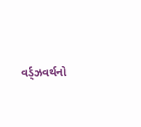વર્ડ્ઝવર્થનો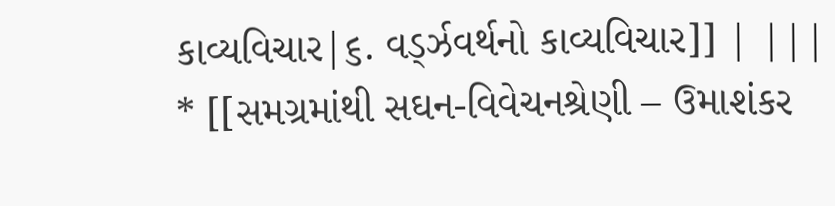કાવ્યવિચાર|૬. વર્ડ્ઝવર્થનો કાવ્યવિચાર]] | |||
* [[સમગ્રમાંથી સઘન-વિવેચનશ્રેણી – ઉમાશંકર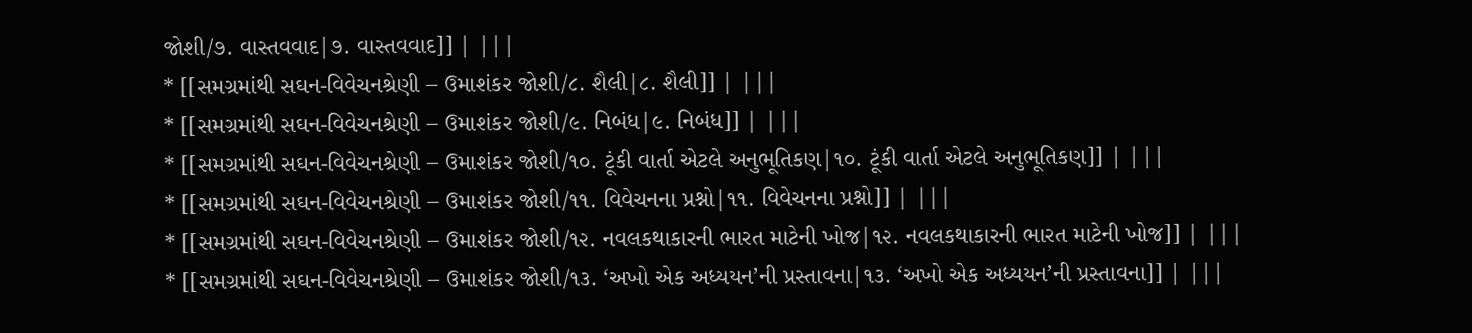જોશી/૭. વાસ્તવવાદ|૭. વાસ્તવવાદ]] | |||
* [[સમગ્રમાંથી સઘન-વિવેચનશ્રેણી – ઉમાશંકર જોશી/૮. શૈલી|૮. શૈલી]] | |||
* [[સમગ્રમાંથી સઘન-વિવેચનશ્રેણી – ઉમાશંકર જોશી/૯. નિબંધ|૯. નિબંધ]] | |||
* [[સમગ્રમાંથી સઘન-વિવેચનશ્રેણી – ઉમાશંકર જોશી/૧૦. ટૂંકી વાર્તા એટલે અનુભૂતિકણ|૧૦. ટૂંકી વાર્તા એટલે અનુભૂતિકણ]] | |||
* [[સમગ્રમાંથી સઘન-વિવેચનશ્રેણી – ઉમાશંકર જોશી/૧૧. વિવેચનના પ્રશ્નો|૧૧. વિવેચનના પ્રશ્નો]] | |||
* [[સમગ્રમાંથી સઘન-વિવેચનશ્રેણી – ઉમાશંકર જોશી/૧૨. નવલકથાકારની ભારત માટેની ખોજ|૧૨. નવલકથાકારની ભારત માટેની ખોજ]] | |||
* [[સમગ્રમાંથી સઘન-વિવેચનશ્રેણી – ઉમાશંકર જોશી/૧૩. ‘અખો એક અધ્યયન’ની પ્રસ્તાવના|૧૩. ‘અખો એક અધ્યયન’ની પ્રસ્તાવના]] | |||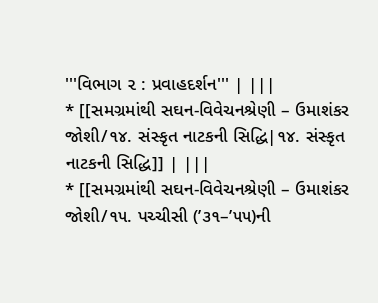'''વિભાગ ૨ : પ્રવાહદર્શન''' | |||
* [[સમગ્રમાંથી સઘન-વિવેચનશ્રેણી – ઉમાશંકર જોશી/૧૪. સંસ્કૃત નાટકની સિદ્ધિ|૧૪. સંસ્કૃત નાટકની સિદ્ધિ]] | |||
* [[સમગ્રમાંથી સઘન-વિવેચનશ્રેણી – ઉમાશંકર જોશી/૧૫. પચ્ચીસી (’૩૧–’૫૫)ની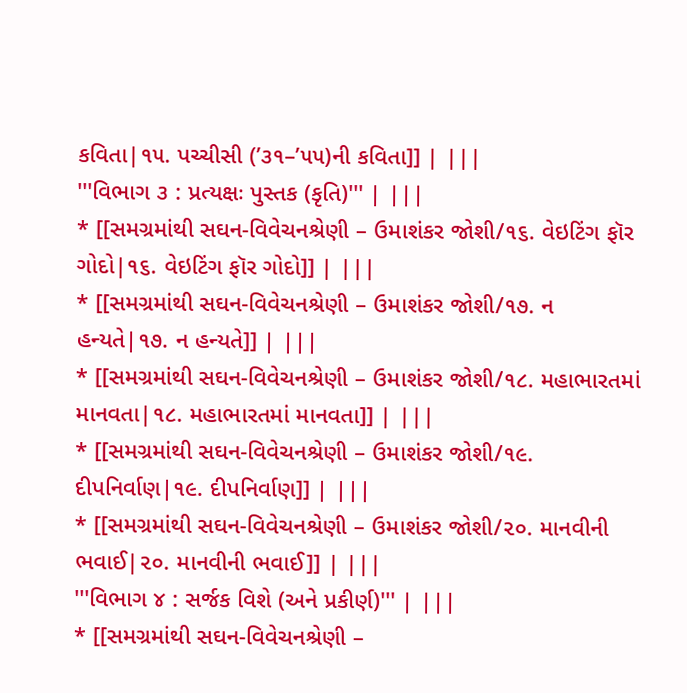કવિતા|૧૫. પચ્ચીસી (’૩૧–’૫૫)ની કવિતા]] | |||
'''વિભાગ ૩ : પ્રત્યક્ષઃ પુસ્તક (કૃતિ)''' | |||
* [[સમગ્રમાંથી સઘન-વિવેચનશ્રેણી – ઉમાશંકર જોશી/૧૬. વેઇટિંગ ફૉર ગોદો|૧૬. વેઇટિંગ ફૉર ગોદો]] | |||
* [[સમગ્રમાંથી સઘન-વિવેચનશ્રેણી – ઉમાશંકર જોશી/૧૭. ન હન્યતે|૧૭. ન હન્યતે]] | |||
* [[સમગ્રમાંથી સઘન-વિવેચનશ્રેણી – ઉમાશંકર જોશી/૧૮. મહાભારતમાં માનવતા|૧૮. મહાભારતમાં માનવતા]] | |||
* [[સમગ્રમાંથી સઘન-વિવેચનશ્રેણી – ઉમાશંકર જોશી/૧૯. દીપનિર્વાણ|૧૯. દીપનિર્વાણ]] | |||
* [[સમગ્રમાંથી સઘન-વિવેચનશ્રેણી – ઉમાશંકર જોશી/૨૦. માનવીની ભવાઈ|૨૦. માનવીની ભવાઈ]] | |||
'''વિભાગ ૪ : સર્જક વિશે (અને પ્રકીર્ણ)''' | |||
* [[સમગ્રમાંથી સઘન-વિવેચનશ્રેણી –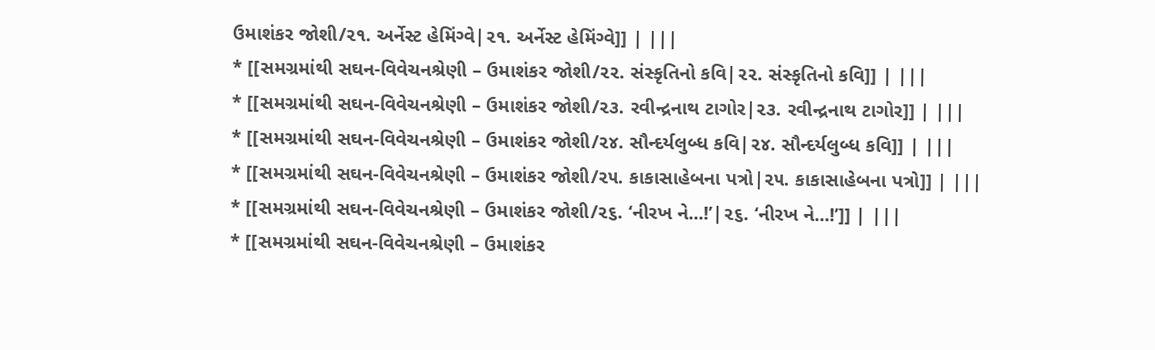ઉમાશંકર જોશી/૨૧. અર્નેસ્ટ હેમિંગ્વે|૨૧. અર્નેસ્ટ હેમિંગ્વે]] | |||
* [[સમગ્રમાંથી સઘન-વિવેચનશ્રેણી – ઉમાશંકર જોશી/૨૨. સંસ્કૃતિનો કવિ|૨૨. સંસ્કૃતિનો કવિ]] | |||
* [[સમગ્રમાંથી સઘન-વિવેચનશ્રેણી – ઉમાશંકર જોશી/૨૩. રવીન્દ્રનાથ ટાગોર|૨૩. રવીન્દ્રનાથ ટાગોર]] | |||
* [[સમગ્રમાંથી સઘન-વિવેચનશ્રેણી – ઉમાશંકર જોશી/૨૪. સૌન્દર્યલુબ્ધ કવિ|૨૪. સૌન્દર્યલુબ્ધ કવિ]] | |||
* [[સમગ્રમાંથી સઘન-વિવેચનશ્રેણી – ઉમાશંકર જોશી/૨૫. કાકાસાહેબના પત્રો|૨૫. કાકાસાહેબના પત્રો]] | |||
* [[સમગ્રમાંથી સઘન-વિવેચનશ્રેણી – ઉમાશંકર જોશી/૨૬. ‘નીરખ ને...!’|૨૬. ‘નીરખ ને...!’]] | |||
* [[સમગ્રમાંથી સઘન-વિવેચનશ્રેણી – ઉમાશંકર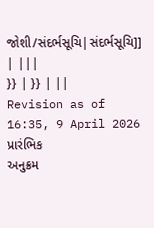જોશી/સંદર્ભસૂચિ|સંદર્ભસૂચિ]] | |||
}} | }} | ||
Revision as of 16:35, 9 April 2026
પ્રારંભિક
અનુક્રમ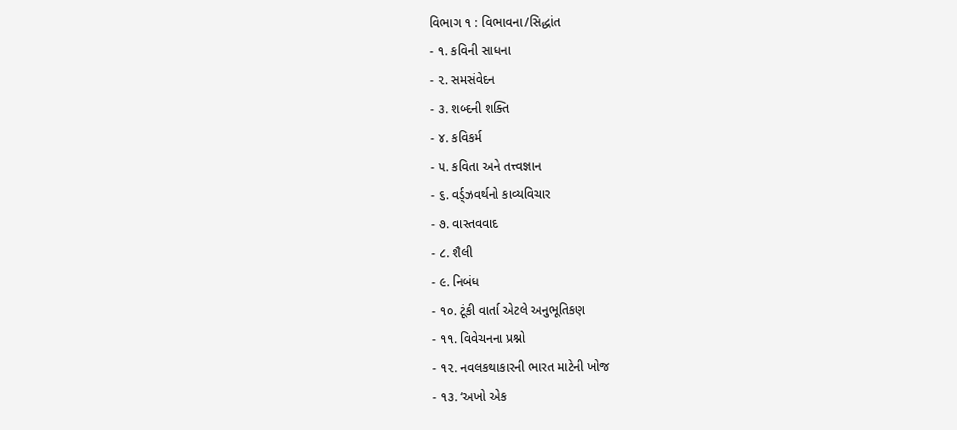વિભાગ ૧ : વિભાવના/સિદ્ધાંત
- ૧. કવિની સાધના
- ૨. સમસંવેદન
- ૩. શબ્દની શક્તિ
- ૪. કવિકર્મ
- ૫. કવિતા અને તત્ત્વજ્ઞાન
- ૬. વર્ડ્ઝવર્થનો કાવ્યવિચાર
- ૭. વાસ્તવવાદ
- ૮. શૈલી
- ૯. નિબંધ
- ૧૦. ટૂંકી વાર્તા એટલે અનુભૂતિકણ
- ૧૧. વિવેચનના પ્રશ્નો
- ૧૨. નવલકથાકારની ભારત માટેની ખોજ
- ૧૩. ‘અખો એક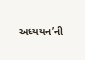અધ્યયન’ની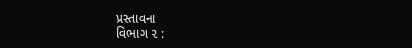પ્રસ્તાવના
વિભાગ ૨ :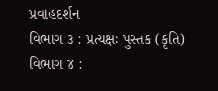પ્રવાહદર્શન
વિભાગ ૩ : પ્રત્યક્ષઃ પુસ્તક (કૃતિ)
વિભાગ ૪ :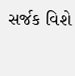સર્જક વિશે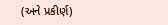(અને પ્રકીર્ણ)